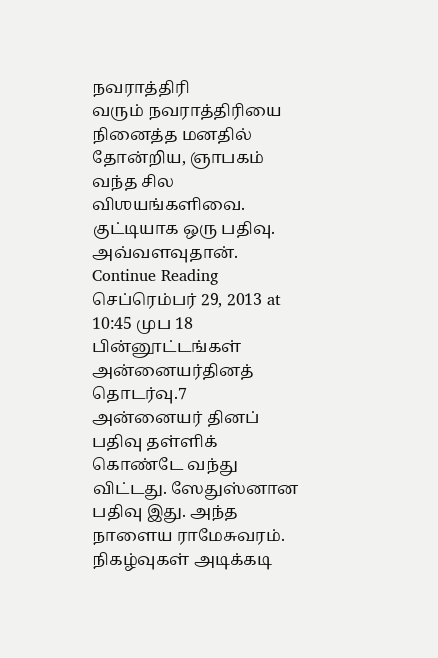நவராத்திரி
வரும் நவராத்திரியை நினைத்த மனதில் தோன்றிய, ஞாபகம் வந்த சில விஶயங்களிவை. குட்டியாக ஒரு பதிவு. அவ்வளவுதான்.
Continue Reading செப்ரெம்பர் 29, 2013 at 10:45 முப 18 பின்னூட்டங்கள்
அன்னையர்தினத் தொடர்வு.7
அன்னையர் தினப் பதிவு தள்ளிக் கொண்டே வந்து விட்டது. ஸேதுஸ்னான பதிவு இது. அந்த நாளைய ராமேசுவரம். நிகழ்வுகள் அடிக்கடி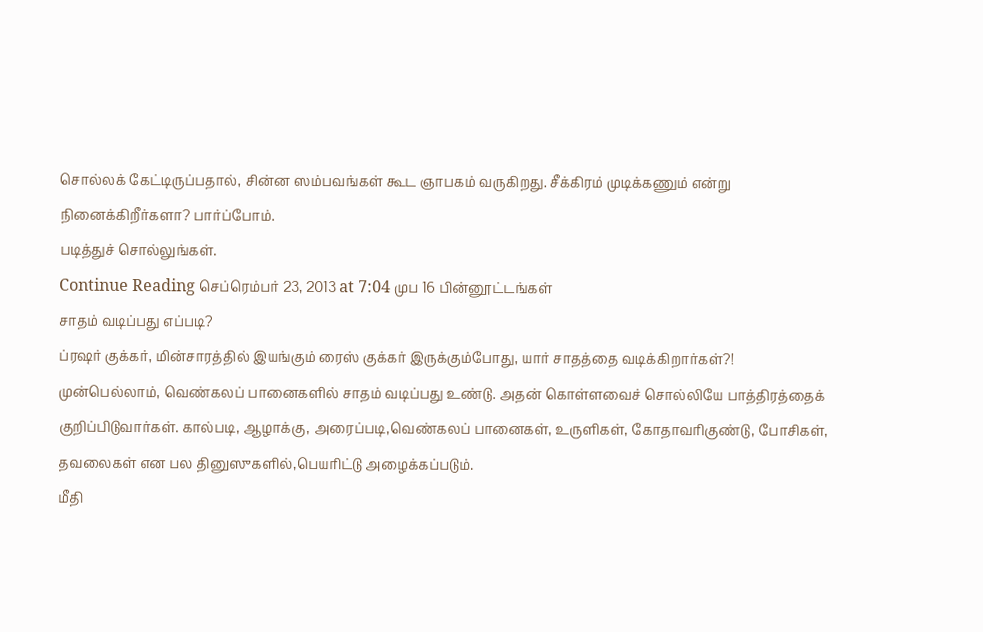சொல்லக் கேட்டிருப்பதால், சின்ன ஸம்பவங்கள் கூட ஞாபகம் வருகிறது. சீக்கிரம் முடிக்கணும் என்று நினைக்கிறீர்களா? பார்ப்போம்.
படித்துச் சொல்லுங்கள்.
Continue Reading செப்ரெம்பர் 23, 2013 at 7:04 முப 16 பின்னூட்டங்கள்
சாதம் வடிப்பது எப்படி?
ப்ரஷர் குக்கர், மின்சாரத்தில் இயங்கும் ரைஸ் குக்கர் இருக்கும்போது, யார் சாதத்தை வடிக்கிறார்கள்?!
முன்பெல்லாம், வெண்கலப் பானைகளில் சாதம் வடிப்பது உண்டு. அதன் கொள்ளவைச் சொல்லியே பாத்திரத்தைக் குறிப்பிடுவார்கள். கால்படி, ஆழாக்கு, அரைப்படி,வெண்கலப் பானைகள், உருளிகள், கோதாவரிகுண்டு, போசிகள், தவலைகள் என பல தினுஸுகளில்,பெயரிட்டு அழைக்கப்படும்.
மீதி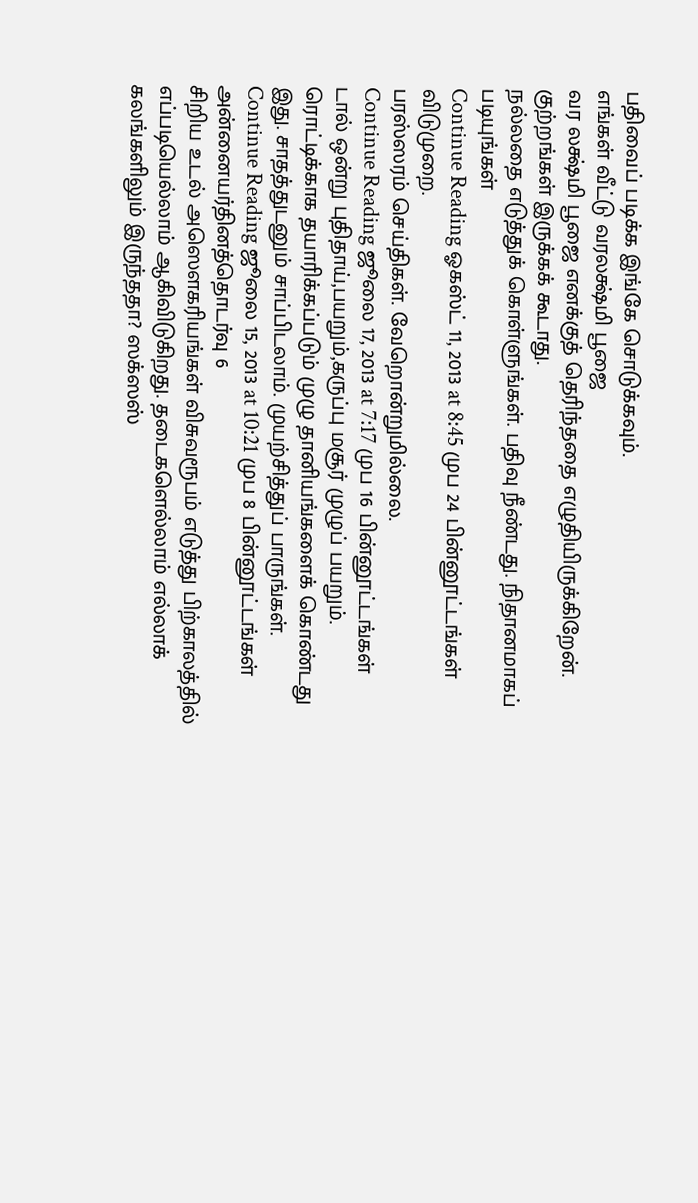பதிவைப் படிக்க இங்கே சொடுக்கவும்.
எங்கள் வீட்டு வரலக்ஷ்மி பூஜை
வர லக்ஷ்மி பூஜை எனக்குத் தெரிந்ததை எழுதியிருக்கிறேன். குற்றங்கள் இருக்கக் கூடாது.
நல்லதை எடுத்துக் கொள்ளுங்கள். பதிவு நீண்டது. நிதானமாகப் படியுங்கள்
Continue Reading ஓகஸ்ட் 11, 2013 at 8:45 முப 24 பின்னூட்டங்கள்
விடுமுறை.
பரஸ்ஸரம் செய்திகள். வேறொன்றுமில்லை.
Continue Reading ஜூலை 17, 2013 at 7:17 முப 16 பின்னூட்டங்கள்
டால் ஒன்று புதிதாய்,பயறும்,கருப்பு மசூர் முழுப் பயறும்.
ரொட்டிக்காக தயாரிக்கப்படும் முழு தானியங்களைக் கொண்டது இது. சாதத்துடனும் சாப்பிடலாம். முயற்சித்துப் பாருங்கள்.
Continue Reading ஜூலை 15, 2013 at 10:21 முப 8 பின்னூட்டங்கள்
அன்னையர்தினத்தொடர்வு 6
சிறிய உடல் அஸௌகரியங்கள் விசுவரூபம் எடுத்து பிற்காலத்தில் எப்படியெல்லாம் ஆகிவிடுகிறது. தடைகளெல்லாம் எல்லாக் கலங்களிலும் இருந்ததா? ஸக்ஸஸ்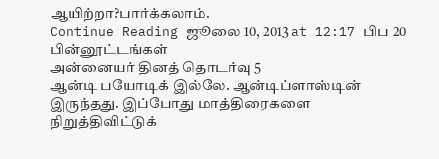ஆயிற்றா?பார்க்கலாம்.
Continue Reading ஜூலை 10, 2013 at 12:17 பிப 20 பின்னூட்டங்கள்
அன்னையர் தினத் தொடர்வு 5
ஆன்டி பயோடிக் இல்லே. ஆன்டிப்ளாஸ்டின் இருந்தது. இப்போது மாத்திரைகளை நிறுத்திவிட்டுக்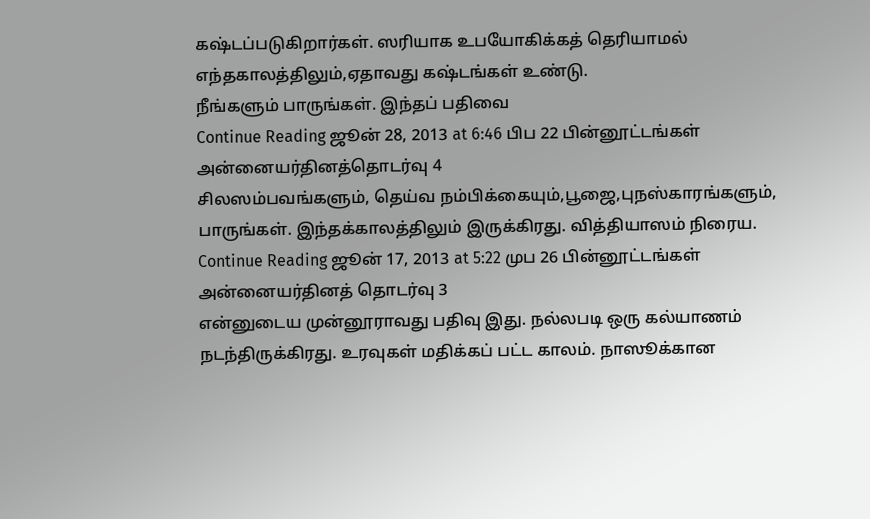கஷ்டப்படுகிறார்கள். ஸரியாக உபயோகிக்கத் தெரியாமல் எந்தகாலத்திலும்,ஏதாவது கஷ்டங்கள் உண்டு.
நீங்களும் பாருங்கள். இந்தப் பதிவை
Continue Reading ஜூன் 28, 2013 at 6:46 பிப 22 பின்னூட்டங்கள்
அன்னையர்தினத்தொடர்வு 4
சிலஸம்பவங்களும், தெய்வ நம்பிக்கையும்,பூஜை,புநஸ்காரங்களும், பாருங்கள். இந்தக்காலத்திலும் இருக்கிரது. வித்தியாஸம் நிரைய.
Continue Reading ஜூன் 17, 2013 at 5:22 முப 26 பின்னூட்டங்கள்
அன்னையர்தினத் தொடர்வு 3
என்னுடைய முன்னூராவது பதிவு இது. நல்லபடி ஒரு கல்யாணம் நடந்திருக்கிரது. உரவுகள் மதிக்கப் பட்ட காலம். நாஸூக்கான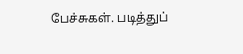பேச்சுகள். படித்துப்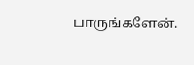பாருங்களேன்.